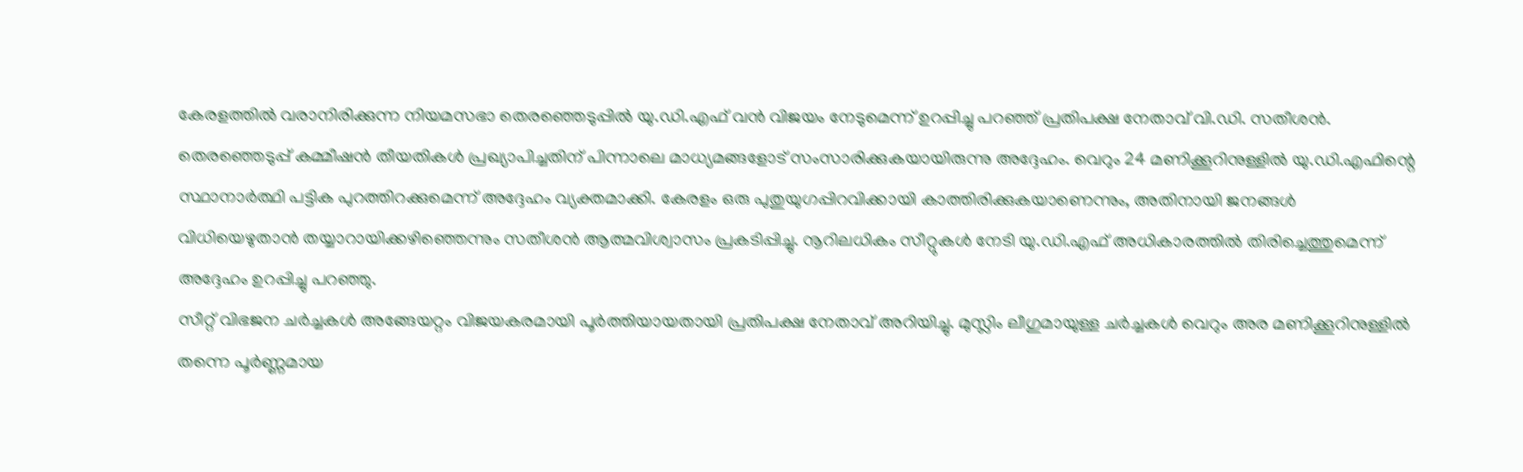കേരളത്തിൽ വരാനിരിക്കുന്ന നിയമസഭാ തെരഞ്ഞെടുപ്പിൽ യു.ഡി.എഫ് വൻ വിജയം നേടുമെന്ന് ഉറപ്പിച്ചു പറഞ്ഞ് പ്രതിപക്ഷ നേതാവ് വി.ഡി. സതീശൻ. തെരഞ്ഞെടുപ്പ് കമ്മീഷൻ തീയതികൾ പ്രഖ്യാപിച്ചതിന് പിന്നാലെ മാധ്യമങ്ങളോട് സംസാരിക്കുകയായിരുന്നു അദ്ദേഹം. വെറും 24 മണിക്കൂറിനുള്ളിൽ യു.ഡി.എഫിന്റെ സ്ഥാനാർത്ഥി പട്ടിക പുറത്തിറക്കുമെന്ന് അദ്ദേഹം വ്യക്തമാക്കി. കേരളം ഒരു പുതുയുഗപ്പിറവിക്കായി കാത്തിരിക്കുകയാണെന്നും, അതിനായി ജനങ്ങൾ വിധിയെഴുതാൻ തയ്യാറായിക്കഴിഞ്ഞെന്നും സതീശൻ ആത്മവിശ്വാസം പ്രകടിപ്പിച്ചു. നൂറിലധികം സീറ്റുകൾ നേടി യു.ഡി.എഫ് അധികാരത്തിൽ തിരിച്ചെത്തുമെന്ന് അദ്ദേഹം ഉറപ്പിച്ചു പറഞ്ഞു.
സീറ്റ് വിഭജന ചർച്ചകൾ അങ്ങേയറ്റം വിജയകരമായി പൂർത്തിയായതായി പ്രതിപക്ഷ നേതാവ് അറിയിച്ചു. മുസ്ലിം ലീഗുമായുള്ള ചർച്ചകൾ വെറും അര മണിക്കൂറിനുള്ളിൽ തന്നെ പൂർണ്ണമായ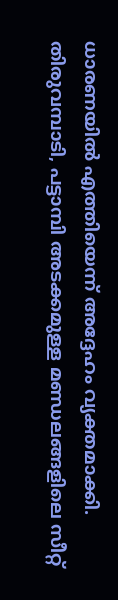ധാരണയിൽ എത്തിയെന്ന് അദ്ദേഹം വ്യക്തമാക്കി. തിരുവമ്പാടി, പട്ടാമ്പി അടക്കമുള്ള മണ്ഡലങ്ങളിലെ സീറ്റ്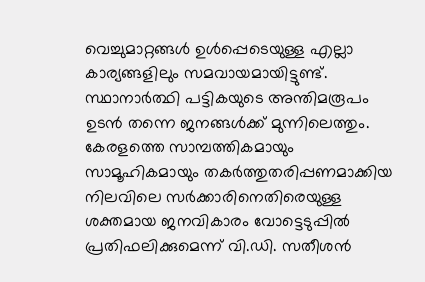വെച്ചുമാറ്റങ്ങൾ ഉൾപ്പെടെയുള്ള എല്ലാ കാര്യങ്ങളിലും സമവായമായിട്ടുണ്ട്. സ്ഥാനാർത്ഥി പട്ടികയുടെ അന്തിമരൂപം ഉടൻ തന്നെ ജനങ്ങൾക്ക് മുന്നിലെത്തും.
കേരളത്തെ സാമ്പത്തികമായും സാമൂഹികമായും തകർത്തുതരിപ്പണമാക്കിയ നിലവിലെ സർക്കാരിനെതിരെയുള്ള ശക്തമായ ജനവികാരം വോട്ടെടുപ്പിൽ പ്രതിഫലിക്കുമെന്ന് വി.ഡി. സതീശൻ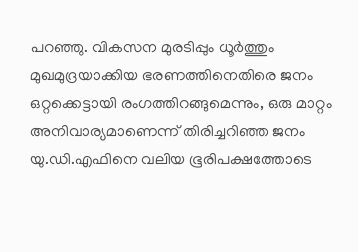പറഞ്ഞു. വികസന മുരടിപ്പും ധൂർത്തും മുഖമുദ്രയാക്കിയ ഭരണത്തിനെതിരെ ജനം ഒറ്റക്കെട്ടായി രംഗത്തിറങ്ങുമെന്നും, ഒരു മാറ്റം അനിവാര്യമാണെന്ന് തിരിച്ചറിഞ്ഞ ജനം യു.ഡി.എഫിനെ വലിയ ഭൂരിപക്ഷത്തോടെ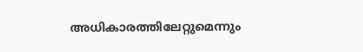അധികാരത്തിലേറ്റുമെന്നും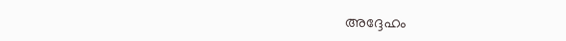അദ്ദേഹം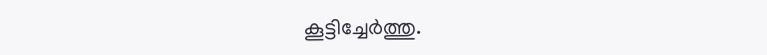കൂട്ടിച്ചേർത്തു.